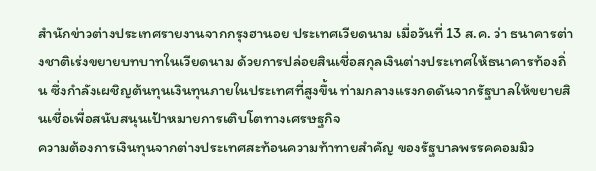สำนักข่าวต่างประเทศรายงานจากกรุงฮานอย ประเทศเวียดนาม เมื่อวันที่ 13 ส.ค. ว่า ธนาคารต่างชาติเร่งขยายบทบาทในเวียดนาม ด้วยการปล่อยสินเชื่อสกุลเงินต่างประเทศให้ธนาคารท้องถิ่น ซึ่งกำลังเผชิญต้นทุนเงินทุนภายในประเทศที่สูงขึ้น ท่ามกลางแรงกดดันจากรัฐบาลให้ขยายสินเชื่อเพื่อสนับสนุนเป้าหมายการเติบโตทางเศรษฐกิจ
ความต้องการเงินทุนจากต่างประเทศสะท้อนความท้าทายสำคัญ ของรัฐบาลพรรคคอมมิว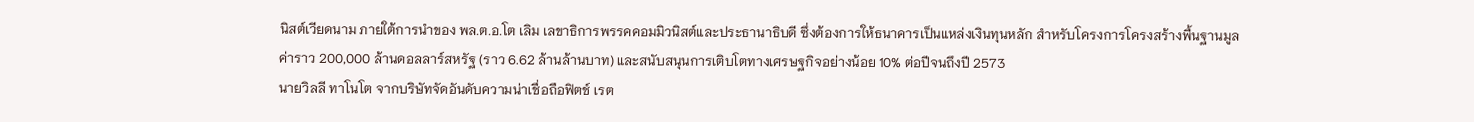นิสต์เวียดนาม ภายใต้การนำของ พล.ต.อ.โต เลิม เลขาธิการพรรคคอมมิวนิสต์และประธานาธิบดี ซึ่งต้องการให้ธนาคารเป็นแหล่งเงินทุนหลัก สำหรับโครงการโครงสร้างพื้นฐานมูลค่าราว 200,000 ล้านดอลลาร์สหรัฐ (ราว 6.62 ล้านล้านบาท) และสนับสนุนการเติบโตทางเศรษฐกิจอย่างน้อย 10% ต่อปีจนถึงปี 2573
นายวิลลี ทาโนโต จากบริษัทจัดอันดับความน่าเชื่อถือฟิตช์ เรต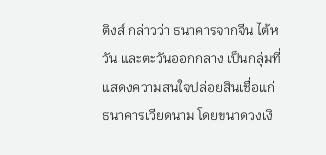ติงส์ กล่าวว่า ธนาคารจากจีน ไต้หวัน และตะวันออกกลาง เป็นกลุ่มที่แสดงความสนใจปล่อยสินเชื่อแก่ธนาคารเวียดนาม โดยขนาดวงเงิ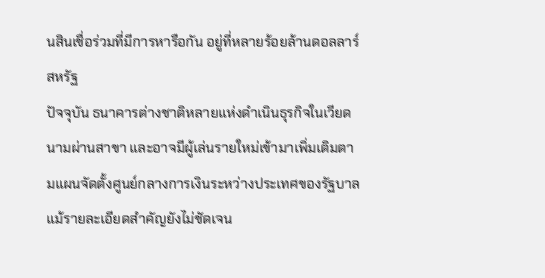นสินเชื่อร่วมที่มีการหารือกัน อยู่ที่หลายร้อยล้านดอลลาร์สหรัฐ
ปัจจุบัน ธนาคารต่างชาติหลายแห่งดำเนินธุรกิจในเวียดนามผ่านสาขา และอาจมีผู้เล่นรายใหม่เข้ามาเพิ่มเติมตามแผนจัดตั้งศูนย์กลางการเงินระหว่างประเทศของรัฐบาล แม้รายละเอียดสำคัญยังไม่ชัดเจน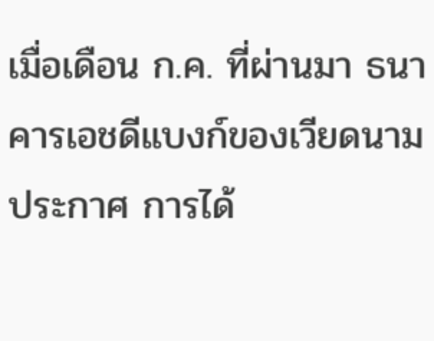เมื่อเดือน ก.ค. ที่ผ่านมา ธนาคารเอชดีแบงก์ของเวียดนามประกาศ การได้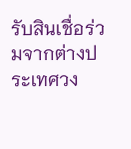รับสินเชื่อร่วมจากต่างประเทศวง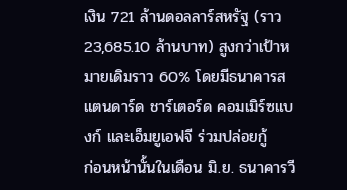เงิน 721 ล้านดอลลาร์สหรัฐ (ราว 23,685.10 ล้านบาท) สูงกว่าเป้าหมายเดิมราว 60% โดยมีธนาคารสแตนดาร์ด ชาร์เตอร์ด คอมเมิร์ซแบงก์ และเอ็มยูเอฟจี ร่วมปล่อยกู้
ก่อนหน้านั้นในเดือน มิ.ย. ธนาคารวี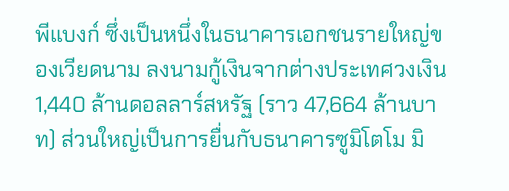พีแบงก์ ซึ่งเป็นหนึ่งในธนาคารเอกชนรายใหญ่ของเวียดนาม ลงนามกู้เงินจากต่างประเทศวงเงิน 1,440 ล้านดอลลาร์สหรัฐ (ราว 47,664 ล้านบาท) ส่วนใหญ่เป็นการยื่นกับธนาคารซูมิโตโม มิ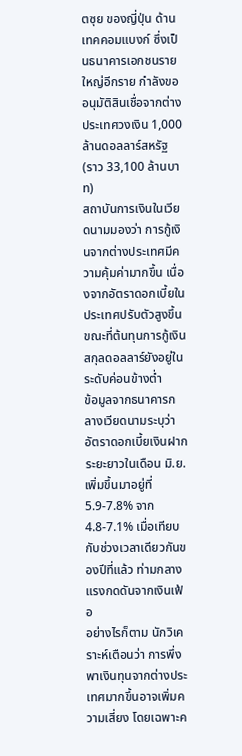ตซุย ของญี่ปุ่น ด้านเทคคอมแบงก์ ซึ่งเป็นธนาคารเอกชนรายใหญ่อีกราย กำลังขออนุมัติสินเชื่อจากต่างประเทศวงเงิน 1,000 ล้านดอลลาร์สหรัฐ (ราว 33,100 ล้านบาท)
สถาบันการเงินในเวียดนามมองว่า การกู้เงินจากต่างประเทศมีความคุ้มค่ามากขึ้น เนื่องจากอัตราดอกเบี้ยในประเทศปรับตัวสูงขึ้น ขณะที่ต้นทุนการกู้เงินสกุลดอลลาร์ยังอยู่ในระดับค่อนข้างต่ำ
ข้อมูลจากธนาคารกลางเวียดนามระบุว่า อัตราดอกเบี้ยเงินฝากระยะยาวในเดือน มิ.ย. เพิ่มขึ้นมาอยู่ที่ 5.9-7.8% จาก 4.8-7.1% เมื่อเทียบกับช่วงเวลาเดียวกันของปีที่แล้ว ท่ามกลางแรงกดดันจากเงินเฟ้อ
อย่างไรก็ตาม นักวิเคราะห์เตือนว่า การพึ่งพาเงินทุนจากต่างประเทศมากขึ้นอาจเพิ่มความเสี่ยง โดยเฉพาะค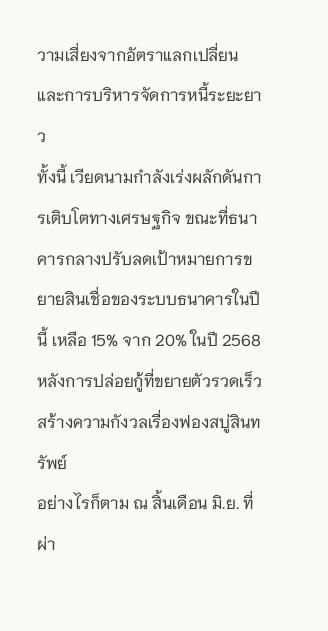วามเสี่ยงจากอัตราแลกเปลี่ยนและการบริหารจัดการหนี้ระยะยาว
ทั้งนี้ เวียดนามกำลังเร่งผลักดันการเติบโตทางเศรษฐกิจ ขณะที่ธนาคารกลางปรับลดเป้าหมายการขยายสินเชื่อของระบบธนาคารในปีนี้ เหลือ 15% จาก 20% ในปี 2568 หลังการปล่อยกู้ที่ขยายตัวรวดเร็วสร้างความกังวลเรื่องฟองสบู่สินทรัพย์
อย่างไรก็ตาม ณ สิ้นเดือน มิ.ย. ที่ผ่า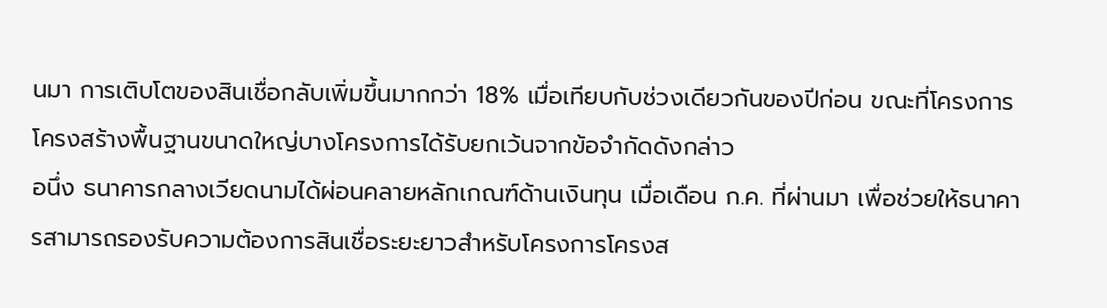นมา การเติบโตของสินเชื่อกลับเพิ่มขึ้นมากกว่า 18% เมื่อเทียบกับช่วงเดียวกันของปีก่อน ขณะที่โครงการโครงสร้างพื้นฐานขนาดใหญ่บางโครงการได้รับยกเว้นจากข้อจำกัดดังกล่าว
อนึ่ง ธนาคารกลางเวียดนามได้ผ่อนคลายหลักเกณฑ์ด้านเงินทุน เมื่อเดือน ก.ค. ที่ผ่านมา เพื่อช่วยให้ธนาคารสามารถรองรับความต้องการสินเชื่อระยะยาวสำหรับโครงการโครงส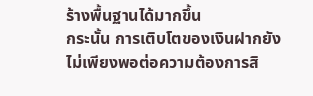ร้างพื้นฐานได้มากขึ้น
กระนั้น การเติบโตของเงินฝากยังไม่เพียงพอต่อความต้องการสิ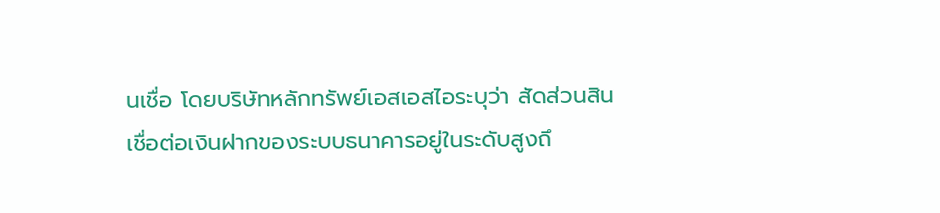นเชื่อ โดยบริษัทหลักทรัพย์เอสเอสไอระบุว่า สัดส่วนสินเชื่อต่อเงินฝากของระบบธนาคารอยู่ในระดับสูงถึ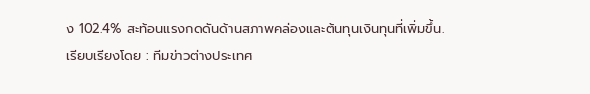ง 102.4% สะท้อนแรงกดดันด้านสภาพคล่องและต้นทุนเงินทุนที่เพิ่มขึ้น.
เรียบเรียงโดย : ทีมข่าวต่างประเทศ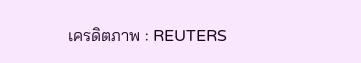เครดิตภาพ : REUTERS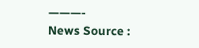———-
News Source :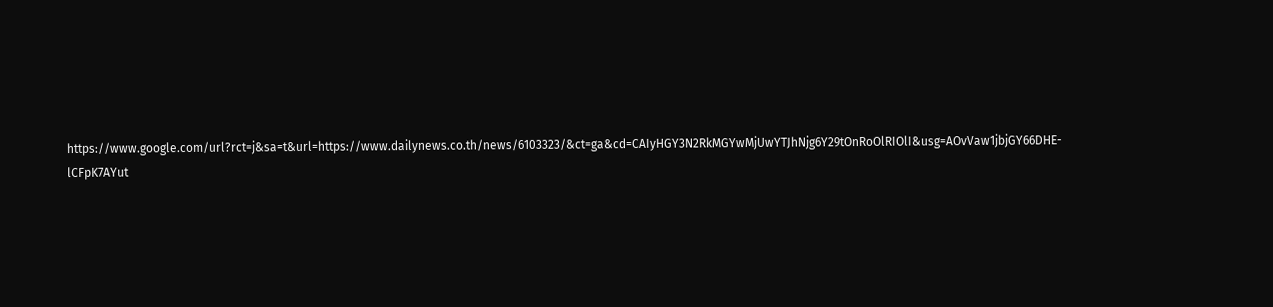https://www.google.com/url?rct=j&sa=t&url=https://www.dailynews.co.th/news/6103323/&ct=ga&cd=CAIyHGY3N2RkMGYwMjUwYTJhNjg6Y29tOnRoOlRIOlI&usg=AOvVaw1jbjGY66DHE-lCFpK7AYut